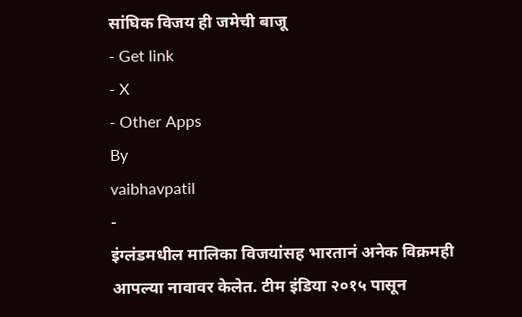सांघिक विजय ही जमेची बाजू
- Get link
- X
- Other Apps
By
vaibhavpatil
-
इंग्लंडमधील मालिका विजयांसह भारतानं अनेक विक्रमही आपल्या नावावर केलेत. टीम इंडिया २०१५ पासून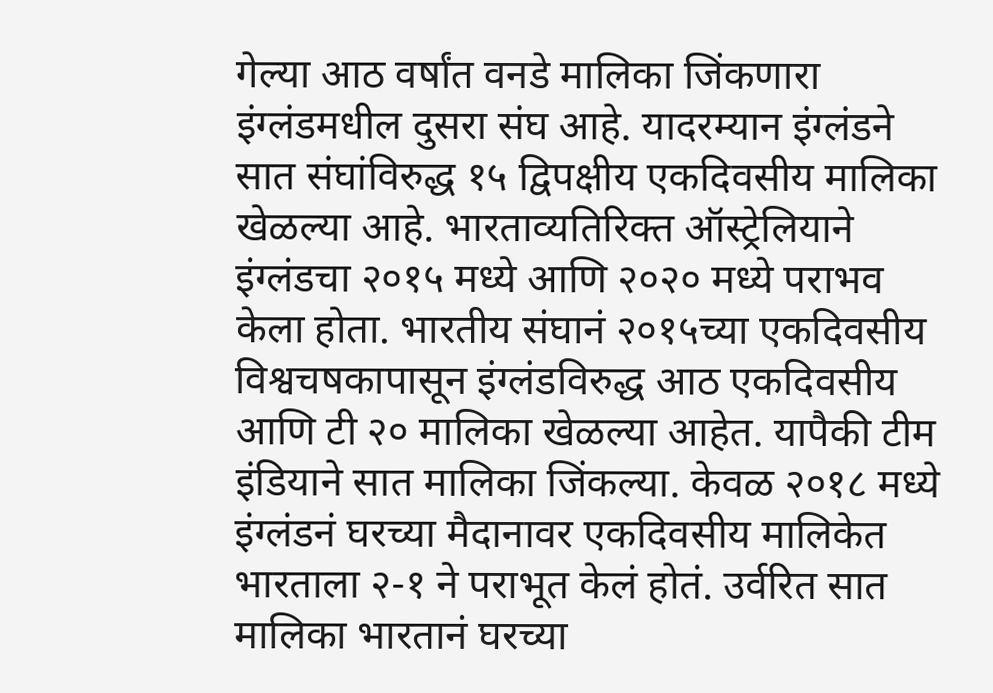गेल्या आठ वर्षांत वनडे मालिका जिंकणारा इंग्लंडमधील दुसरा संघ आहे. यादरम्यान इंग्लंडने सात संघांविरुद्ध १५ द्विपक्षीय एकदिवसीय मालिका खेळल्या आहे. भारताव्यतिरिक्त ऑस्ट्रेलियाने इंग्लंडचा २०१५ मध्ये आणि २०२० मध्ये पराभव केला होता. भारतीय संघानं २०१५च्या एकदिवसीय विश्वचषकापासून इंग्लंडविरुद्ध आठ एकदिवसीय आणि टी २० मालिका खेळल्या आहेत. यापैकी टीम इंडियाने सात मालिका जिंकल्या. केवळ २०१८ मध्ये इंग्लंडनं घरच्या मैदानावर एकदिवसीय मालिकेत भारताला २-१ ने पराभूत केलं होतं. उर्वरित सात मालिका भारतानं घरच्या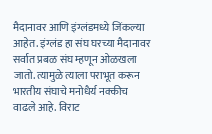मैदानावर आणि इंग्लंडमध्ये जिंकल्या आहेत. इंग्लंड हा संघ घरच्या मैदानावर सर्वात प्रबळ संघ म्हणून ओळखला जातो. त्यामुळे त्याला पराभूत करून भारतीय संघाचे मनोधैर्य नक्कीच वाढले आहे. विराट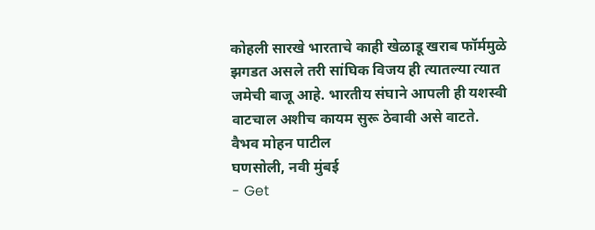कोहली सारखे भारताचे काही खेळाडू खराब फॉर्ममुळे झगडत असले तरी सांघिक विजय ही त्यातल्या त्यात जमेची बाजू आहे. भारतीय संघाने आपली ही यशस्वी वाटचाल अशीच कायम सुरू ठेवावी असे वाटते.
वैभव मोहन पाटील
घणसोली, नवी मुंबई
- Get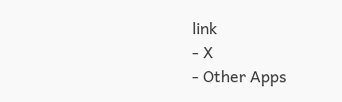link
- X
- Other Apps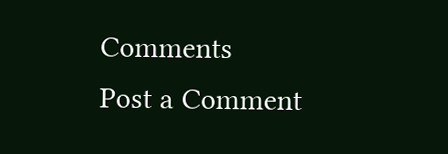Comments
Post a Comment